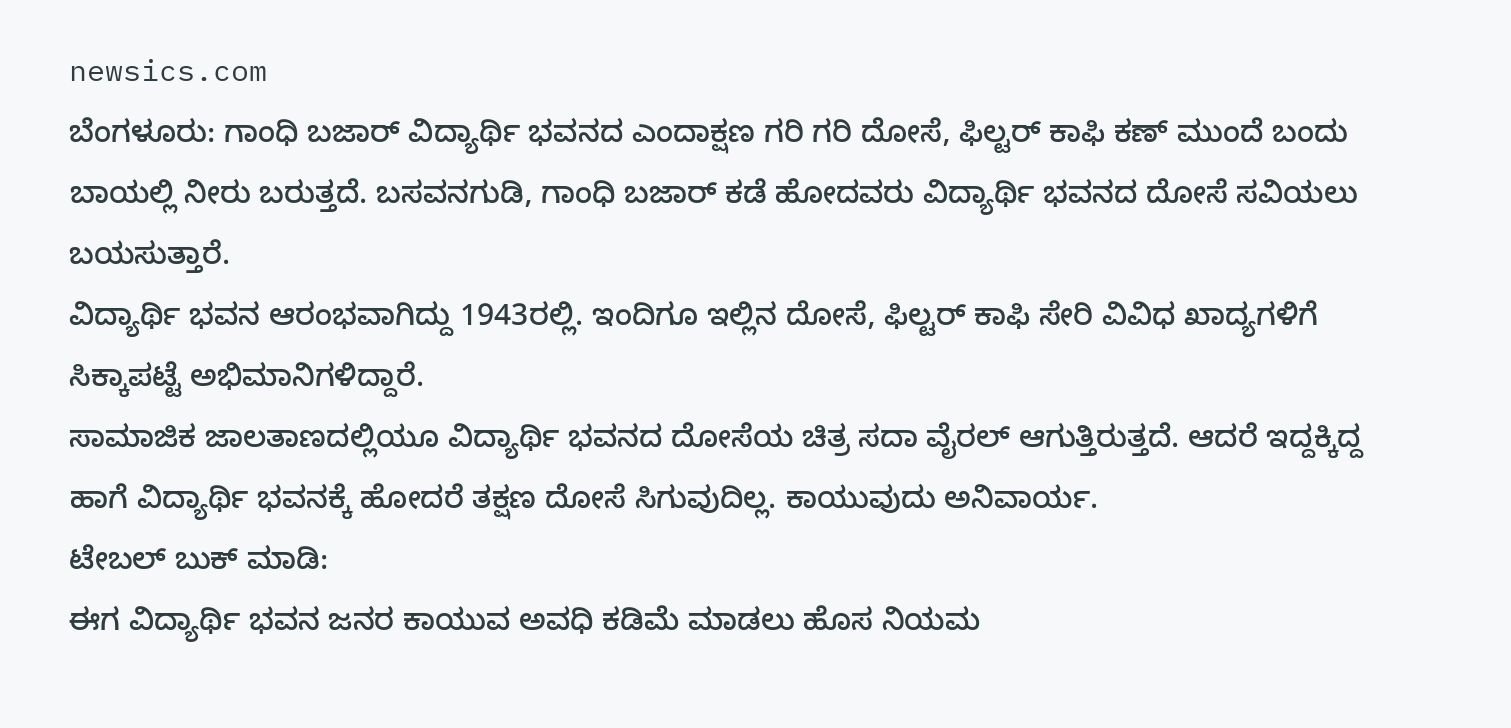newsics.com
ಬೆಂಗಳೂರು: ಗಾಂಧಿ ಬಜಾರ್ ವಿದ್ಯಾರ್ಥಿ ಭವನದ ಎಂದಾಕ್ಷಣ ಗರಿ ಗರಿ ದೋಸೆ, ಫಿಲ್ಟರ್ ಕಾಫಿ ಕಣ್ ಮುಂದೆ ಬಂದು ಬಾಯಲ್ಲಿ ನೀರು ಬರುತ್ತದೆ. ಬಸವನಗುಡಿ, ಗಾಂಧಿ ಬಜಾರ್ ಕಡೆ ಹೋದವರು ವಿದ್ಯಾರ್ಥಿ ಭವನದ ದೋಸೆ ಸವಿಯಲು ಬಯಸುತ್ತಾರೆ.
ವಿದ್ಯಾರ್ಥಿ ಭವನ ಆರಂಭವಾಗಿದ್ದು 1943ರಲ್ಲಿ. ಇಂದಿಗೂ ಇಲ್ಲಿನ ದೋಸೆ, ಫಿಲ್ಟರ್ ಕಾಫಿ ಸೇರಿ ವಿವಿಧ ಖಾದ್ಯಗಳಿಗೆ ಸಿಕ್ಕಾಪಟ್ಟೆ ಅಭಿಮಾನಿಗಳಿದ್ದಾರೆ.
ಸಾಮಾಜಿಕ ಜಾಲತಾಣದಲ್ಲಿಯೂ ವಿದ್ಯಾರ್ಥಿ ಭವನದ ದೋಸೆಯ ಚಿತ್ರ ಸದಾ ವೈರಲ್ ಆಗುತ್ತಿರುತ್ತದೆ. ಆದರೆ ಇದ್ದಕ್ಕಿದ್ದ ಹಾಗೆ ವಿದ್ಯಾರ್ಥಿ ಭವನಕ್ಕೆ ಹೋದರೆ ತಕ್ಷಣ ದೋಸೆ ಸಿಗುವುದಿಲ್ಲ. ಕಾಯುವುದು ಅನಿವಾರ್ಯ.
ಟೇಬಲ್ ಬುಕ್ ಮಾಡಿ:
ಈಗ ವಿದ್ಯಾರ್ಥಿ ಭವನ ಜನರ ಕಾಯುವ ಅವಧಿ ಕಡಿಮೆ ಮಾಡಲು ಹೊಸ ನಿಯಮ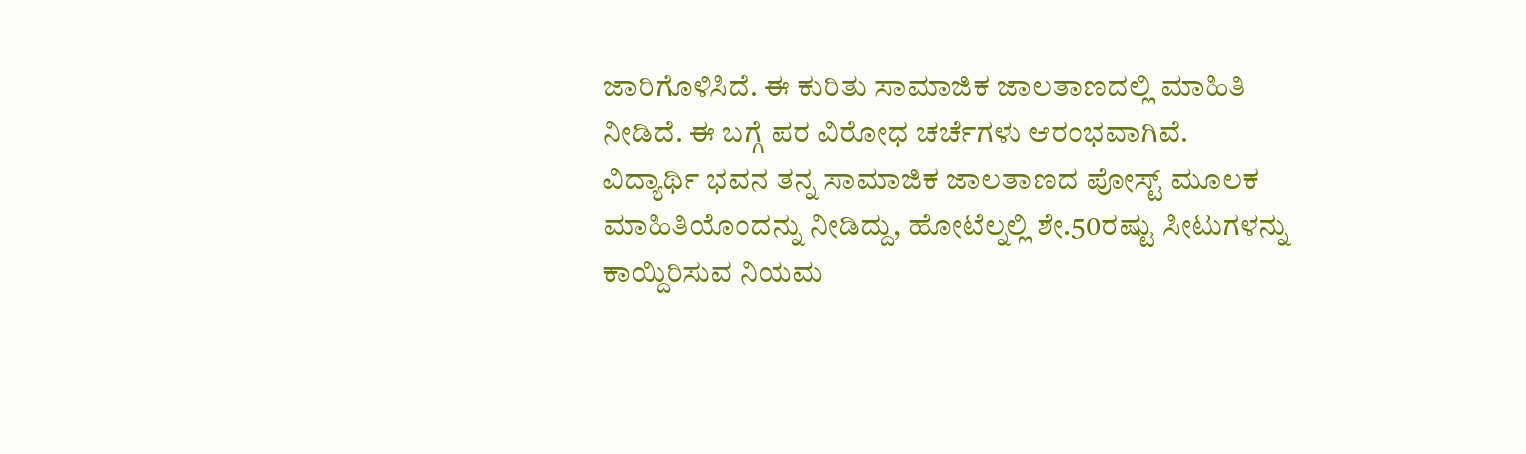ಜಾರಿಗೊಳಿಸಿದೆ. ಈ ಕುರಿತು ಸಾಮಾಜಿಕ ಜಾಲತಾಣದಲ್ಲಿ ಮಾಹಿತಿ ನೀಡಿದೆ. ಈ ಬಗ್ಗೆ ಪರ ವಿರೋಧ ಚರ್ಚೆಗಳು ಆರಂಭವಾಗಿವೆ.
ವಿದ್ಯಾರ್ಥಿ ಭವನ ತನ್ನ ಸಾಮಾಜಿಕ ಜಾಲತಾಣದ ಪೋಸ್ಟ್ ಮೂಲಕ ಮಾಹಿತಿಯೊಂದನ್ನು ನೀಡಿದ್ದು, ಹೋಟೆಲ್ನಲ್ಲಿ ಶೇ.50ರಷ್ಟು ಸೀಟುಗಳನ್ನು ಕಾಯ್ದಿರಿಸುವ ನಿಯಮ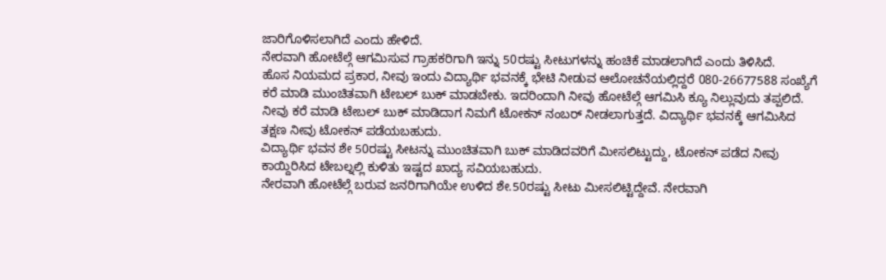ಜಾರಿಗೊಳಿಸಲಾಗಿದೆ ಎಂದು ಹೇಳಿದೆ.
ನೇರವಾಗಿ ಹೋಟೆಲ್ಗೆ ಆಗಮಿಸುವ ಗ್ರಾಹಕರಿಗಾಗಿ ಇನ್ನು 50ರಷ್ಟು ಸೀಟುಗಳನ್ನು ಹಂಚಿಕೆ ಮಾಡಲಾಗಿದೆ ಎಂದು ತಿಳಿಸಿದೆ.
ಹೊಸ ನಿಯಮದ ಪ್ರಕಾರ, ನೀವು ಇಂದು ವಿದ್ಯಾರ್ಥಿ ಭವನಕ್ಕೆ ಭೇಟಿ ನೀಡುವ ಆಲೋಚನೆಯಲ್ಲಿದ್ದರೆ 080-26677588 ಸಂಖ್ಯೆಗೆ ಕರೆ ಮಾಡಿ ಮುಂಚಿತವಾಗಿ ಟೇಬಲ್ ಬುಕ್ ಮಾಡಬೇಕು. ಇದರಿಂದಾಗಿ ನೀವು ಹೋಟೆಲ್ಗೆ ಆಗಮಿಸಿ ಕ್ಯೂ ನಿಲ್ಲುವುದು ತಪ್ಪಲಿದೆ. ನೀವು ಕರೆ ಮಾಡಿ ಟೇಬಲ್ ಬುಕ್ ಮಾಡಿದಾಗ ನಿಮಗೆ ಟೋಕನ್ ನಂಬರ್ ನೀಡಲಾಗುತ್ತದೆ. ವಿದ್ಯಾರ್ಥಿ ಭವನಕ್ಕೆ ಆಗಮಿಸಿದ ತಕ್ಷಣ ನೀವು ಟೋಕನ್ ಪಡೆಯಬಹುದು.
ವಿದ್ಯಾರ್ಥಿ ಭವನ ಶೇ 50ರಷ್ಟು ಸೀಟನ್ನು ಮುಂಚಿತವಾಗಿ ಬುಕ್ ಮಾಡಿದವರಿಗೆ ಮೀಸಲಿಟ್ಟುದ್ದು, ಟೋಕನ್ ಪಡೆದ ನೀವು ಕಾಯ್ದಿರಿಸಿದ ಟೇಬಲ್ನಲ್ಲಿ ಕುಳಿತು ಇಷ್ಟದ ಖಾದ್ಯ ಸವಿಯಬಹುದು.
ನೇರವಾಗಿ ಹೋಟೆಲ್ಗೆ ಬರುವ ಜನರಿಗಾಗಿಯೇ ಉಳಿದ ಶೇ.50ರಷ್ಟು ಸೀಟು ಮೀಸಲಿಟ್ಟಿದ್ದೇವೆ. ನೇರವಾಗಿ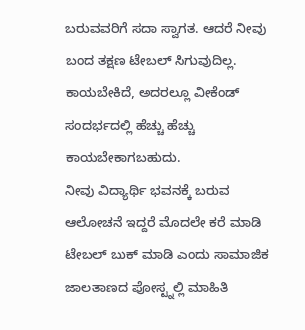ಬರುವವರಿಗೆ ಸದಾ ಸ್ವಾಗತ. ಆದರೆ ನೀವು ಬಂದ ತಕ್ಷಣ ಟೇಬಲ್ ಸಿಗುವುದಿಲ್ಲ. ಕಾಯಬೇಕಿದೆ, ಅದರಲ್ಲೂ ವೀಕೆಂಡ್ ಸಂದರ್ಭದಲ್ಲಿ ಹೆಚ್ಚು ಹೆಚ್ಚು ಕಾಯಬೇಕಾಗಬಹುದು.
ನೀವು ವಿದ್ಯಾರ್ಥಿ ಭವನಕ್ಕೆ ಬರುವ ಆಲೋಚನೆ ಇದ್ದರೆ ಮೊದಲೇ ಕರೆ ಮಾಡಿ ಟೇಬಲ್ ಬುಕ್ ಮಾಡಿ ಎಂದು ಸಾಮಾಜಿಕ ಜಾಲತಾಣದ ಪೋಸ್ಟ್ನಲ್ಲಿ ಮಾಹಿತಿ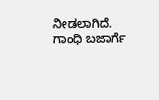ನೀಡಲಾಗಿದೆ.
ಗಾಂಧಿ ಬಜಾರ್ಗೆ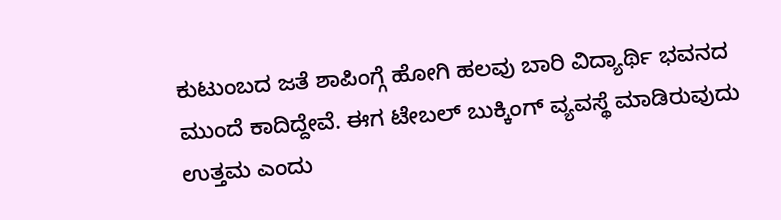ಕುಟುಂಬದ ಜತೆ ಶಾಪಿಂಗ್ಗೆ ಹೋಗಿ ಹಲವು ಬಾರಿ ವಿದ್ಯಾರ್ಥಿ ಭವನದ ಮುಂದೆ ಕಾದಿದ್ದೇವೆ. ಈಗ ಟೇಬಲ್ ಬುಕ್ಕಿಂಗ್ ವ್ಯವಸ್ಥೆ ಮಾಡಿರುವುದು ಉತ್ತಮ ಎಂದು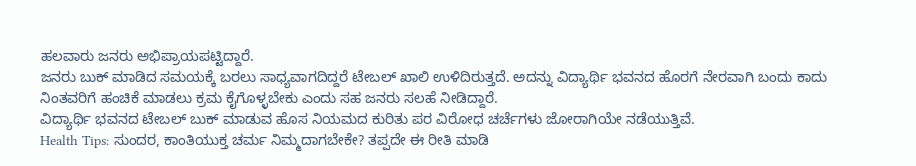ಹಲವಾರು ಜನರು ಅಭಿಪ್ರಾಯಪಟ್ಟಿದ್ದಾರೆ.
ಜನರು ಬುಕ್ ಮಾಡಿದ ಸಮಯಕ್ಕೆ ಬರಲು ಸಾಧ್ಯವಾಗದಿದ್ದರೆ ಟೇಬಲ್ ಖಾಲಿ ಉಳಿದಿರುತ್ತದೆ. ಅದನ್ನು ವಿದ್ಯಾರ್ಥಿ ಭವನದ ಹೊರಗೆ ನೇರವಾಗಿ ಬಂದು ಕಾದು ನಿಂತವರಿಗೆ ಹಂಚಿಕೆ ಮಾಡಲು ಕ್ರಮ ಕೈಗೊಳ್ಳಬೇಕು ಎಂದು ಸಹ ಜನರು ಸಲಹೆ ನೀಡಿದ್ದಾರೆ.
ವಿದ್ಯಾರ್ಥಿ ಭವನದ ಟೇಬಲ್ ಬುಕ್ ಮಾಡುವ ಹೊಸ ನಿಯಮದ ಕುರಿತು ಪರ ವಿರೋಧ ಚರ್ಚೆಗಳು ಜೋರಾಗಿಯೇ ನಡೆಯುತ್ತಿವೆ.
Health Tips: ಸುಂದರ, ಕಾಂತಿಯುಕ್ತ ಚರ್ಮ ನಿಮ್ಮದಾಗಬೇಕೇ? ತಪ್ಪದೇ ಈ ರೀತಿ ಮಾಡಿ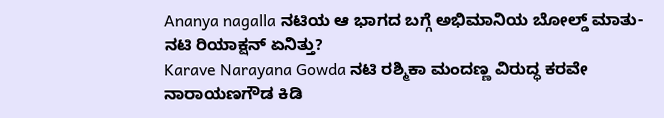Ananya nagalla ನಟಿಯ ಆ ಭಾಗದ ಬಗ್ಗೆ ಅಭಿಮಾನಿಯ ಬೋಲ್ಡ್ ಮಾತು- ನಟಿ ರಿಯಾಕ್ಷನ್ ಏನಿತ್ತು?
Karave Narayana Gowda ನಟಿ ರಶ್ಮಿಕಾ ಮಂದಣ್ಣ ವಿರುದ್ಧ ಕರವೇ ನಾರಾಯಣಗೌಡ ಕಿಡಿ